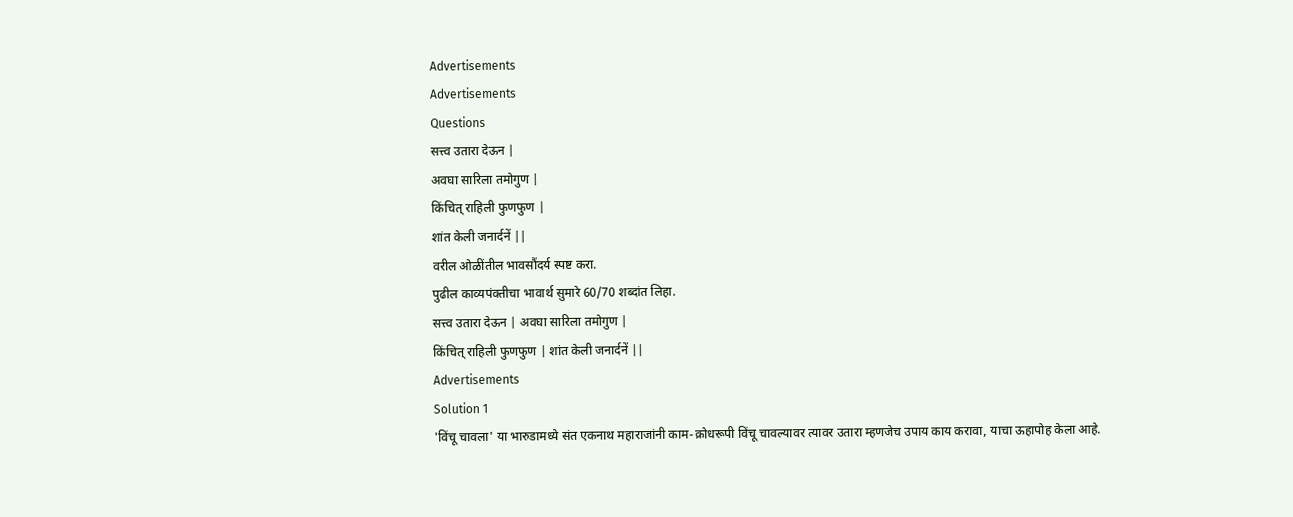Advertisements
Advertisements
Questions
सत्त्व उतारा देऊन |
अवघा सारिला तमोगुण |
किंचित् राहिली फुणफुण |
शांत केली जनार्दनें ||
वरील ओळींतील भावसौंदर्य स्पष्ट करा.
पुढील काव्यपंक्तीचा भावार्थ सुमारे 60/70 शब्दांत लिहा.
सत्त्व उतारा देऊन | अवघा सारिला तमोगुण |
किंचित् राहिली फुणफुण | शांत केली जनार्दनें ||
Advertisements
Solution 1
'विंचू चावला' या भारुडामध्ये संत एकनाथ महाराजांनी काम-क्रोधरूपी विंचू चावल्यावर त्यावर उतारा म्हणजेच उपाय काय करावा, याचा ऊहापोह केला आहे.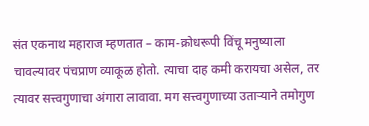संत एकनाथ महाराज म्हणतात – काम-क्रोधरूपी विंचू मनुष्याला चावल्यावर पंचप्राण व्याकूळ होतो. त्याचा दाह कमी करायचा असेल, तर त्यावर सत्त्वगुणाचा अंगारा लावावा. मग सत्त्वगुणाच्या उताऱ्याने तमोगुण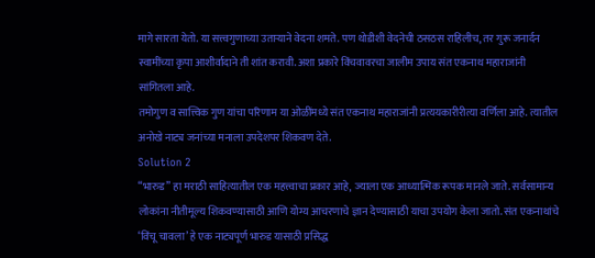मागे सारता येतो. या सत्त्वगुणाच्या उताऱ्याने वेदना शमते. पण थोडीशी वेदनेची ठसठस राहिलीच, तर गुरू जनार्दन स्वामींच्या कृपा आशीर्वादाने ती शांत करावी. अशा प्रकारे विंचवावरचा जालीम उपाय संत एकनाथ महाराजांनी सांगितला आहे.
तमोगुण व सात्त्विक गुण यांचा परिणाम या ओळींमध्ये संत एकनाथ महाराजांनी प्रत्ययकारीरीत्या वर्णिला आहे. त्यातील अनोखे नाट्य जनांच्या मनाला उपदेशपर शिकवण देते.
Solution 2
“भारुड” हा मराठी साहित्यातील एक महत्त्वाचा प्रकार आहे, ज्याला एक आध्यात्मिक रूपक मानले जाते. सर्वसामान्य लोकांना नीतीमूल्य शिकवण्यासाठी आणि योग्य आचरणाचे ज्ञान देण्यासाठी याचा उपयोग केला जातो. संत एकनाथांचे ‘विंचू चावला’ हे एक नाट्यपूर्ण भारुड यासाठी प्रसिद्ध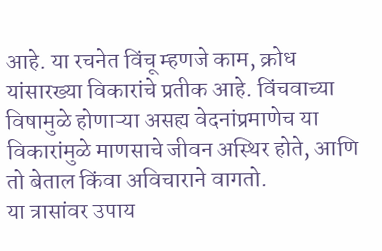आहे. या रचनेत विंचू म्हणजे काम, क्रोध यांसारख्या विकारांचे प्रतीक आहे. विंचवाच्या विषामुळे होणाऱ्या असह्य वेदनांप्रमाणेच या विकारांमुळे माणसाचे जीवन अस्थिर होते, आणि तो बेताल किंवा अविचाराने वागतो.
या त्रासांवर उपाय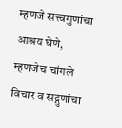म्हणजे सत्त्वगुणांचा आश्रय घेणे, म्हणजेच चांगले विचार व सद्गुणांचा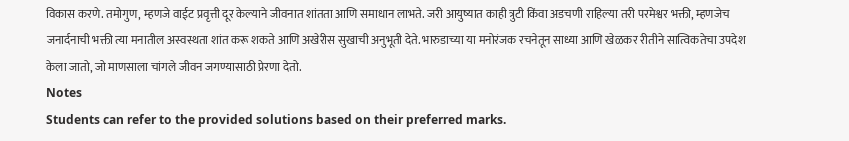विकास करणे. तमोगुण, म्हणजे वाईट प्रवृत्ती दूर केल्याने जीवनात शांतता आणि समाधान लाभते. जरी आयुष्यात काही त्रुटी किंवा अडचणी राहिल्या तरी परमेश्वर भक्ती, म्हणजेच जनार्दनाची भक्ती त्या मनातील अस्वस्थता शांत करू शकते आणि अखेरीस सुखाची अनुभूती देते. भारुडाच्या या मनोरंजक रचनेतून साध्या आणि खेळकर रीतीने सात्विकतेचा उपदेश केला जातो, जो माणसाला चांगले जीवन जगण्यासाठी प्रेरणा देतो.
Notes
Students can refer to the provided solutions based on their preferred marks.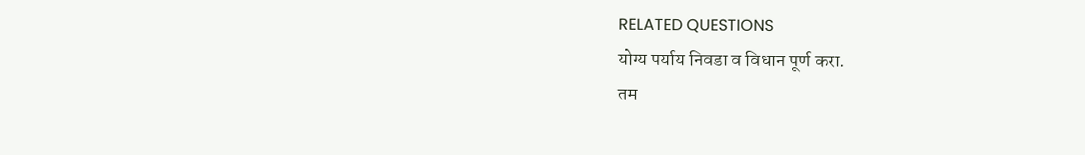RELATED QUESTIONS
योग्य पर्याय निवडा व विधान पूर्ण करा.
तम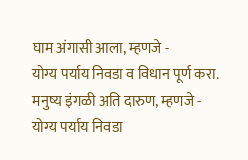घाम अंगासी आला, म्हणजे -
योग्य पर्याय निवडा व विधान पूर्ण करा.
मनुष्य इंगळी अति दारुण, म्हणजे -
योग्य पर्याय निवडा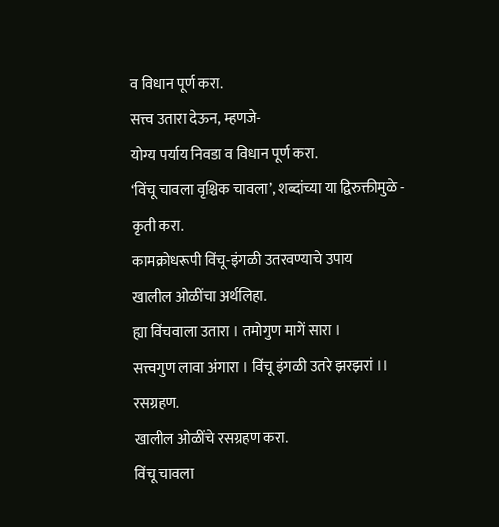व विधान पूर्ण करा.
सत्त्व उतारा देऊन, म्हणजे-
योग्य पर्याय निवडा व विधान पूर्ण करा.
‘विंचू चावला वृश्चिक चावला’, शब्दांच्या या द्विरुक्तीमुळे -
कृती करा.
कामक्रोधरूपी विंचू-इंगळी उतरवण्याचे उपाय
खालील ओळींचा अर्थलिहा.
ह्या विंचवाला उतारा । तमोगुण मागें सारा ।
सत्त्वगुण लावा अंगारा । विंचू इंगळी उतरे झरझरां ।।
रसग्रहण.
खालील ओळींचे रसग्रहण करा.
विंचू चावला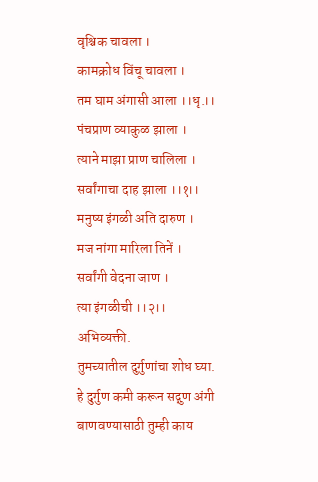वृश्चिक चावला ।
कामक्रोध विंचू चावला ।
तम घाम अंगासी आला ।।धृ.।।
पंचप्राण व्याकुळ झाला ।
त्याने माझा प्राण चालिला ।
सर्वांगाचा दाह झाला ।।१।।
मनुष्य इंगळी अति दारुण ।
मज नांगा मारिला तिनें ।
सर्वांगी वेदना जाण ।
त्या इंगळीची ।।२।।
अभिव्यक्ती.
तुमच्यातील दुर्गुणांचा शोध घ्या. हे दुर्गुण कमी करून सद्गुण अंगी बाणवण्यासाठी तुम्ही काय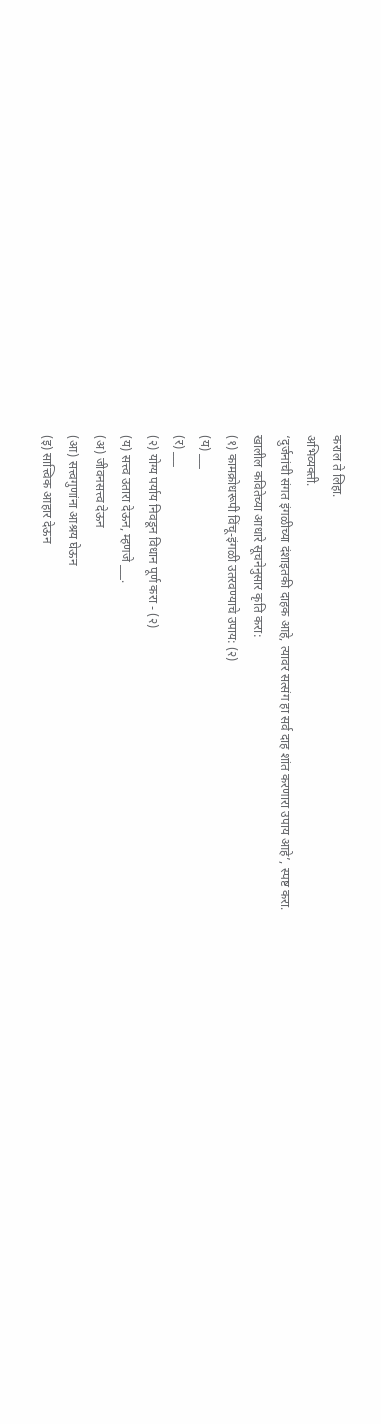कराल ते लिहा.
अभिव्यक्ती.
‘दुर्जनांची संगत इंगळीच्या दंशाइतकी दाहक आहे, त्यावर सत्संग हा सर्व दाह शांत करणारा उपाय आहे’, स्पष्ट करा.
खालील कवितेच्या आधारे सूचनेनुसार कृति करा:
(१) कामक्रोधरूपी विंचू-इंगळी उतरवण्याचे उपाय: (२)
(य) ___
(र) ___
(२) योग्य पर्याय निवडून विधान पूर्ण करा - (२)
(य) सत्त्व उतारा देऊन, म्हणजे ___.
(अ) जीवनसत्त्व देऊन
(आ) सत्त्वगुणांना आश्रय घेऊन
(इ) सात्त्विक आहार देऊन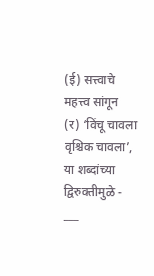(ई) सत्त्वाचे महत्त्व सांगून
(र) ‘विंचू चावला वृश्चिक चावला’, या शब्दांच्या द्विरुक्तीमुळे - ___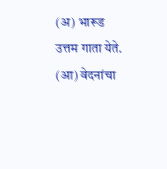(अ) भारूड उत्तम गाता येते.
(आ) वेदनांचा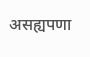असह्यपणा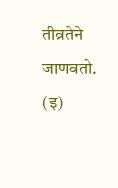तीव्रतेने जाणवतो.
(इ)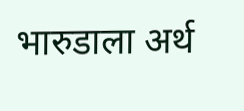भारुडाला अर्थ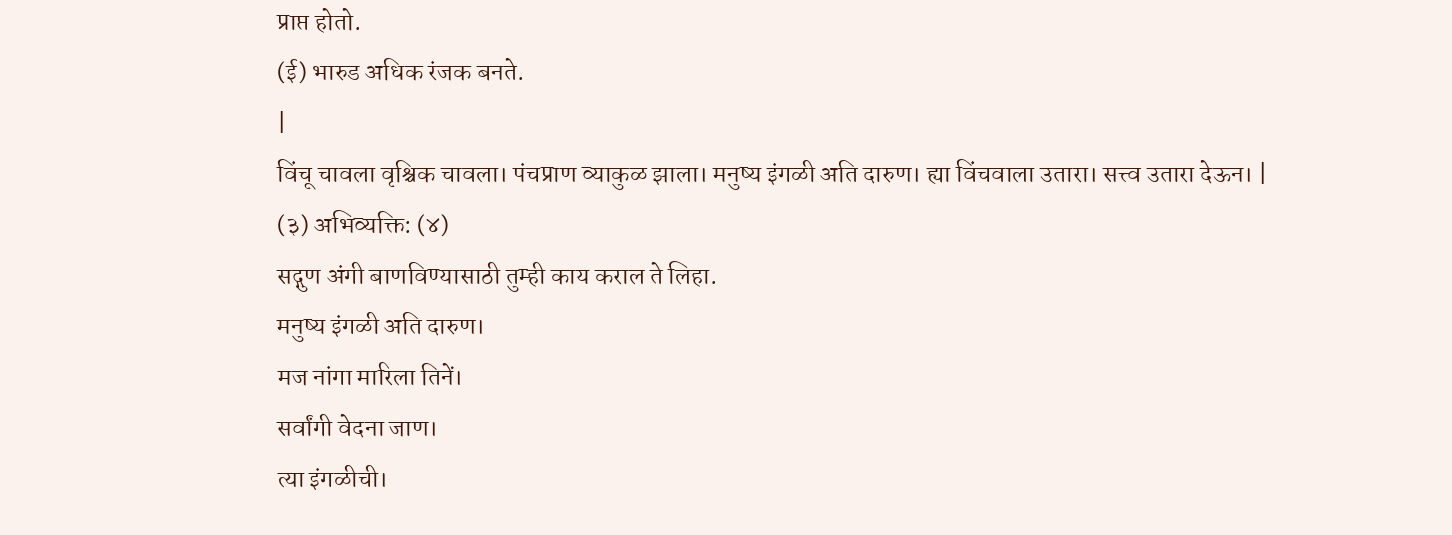प्राप्त होतो.
(ई) भारुड अधिक रंजक बनते.
|
विंचू चावला वृश्चिक चावला। पंचप्राण व्याकुळ झाला। मनुष्य इंगळी अति दारुण। ह्या विंचवाला उतारा। सत्त्व उतारा देऊन। |
(३) अभिव्यक्ति: (४)
सद्गुण अंगी बाणविण्यासाठी तुम्ही काय कराल ते लिहा.
मनुष्य इंगळी अति दारुण।
मज नांगा मारिला तिनें।
सर्वांगी वेदना जाण।
त्या इंगळीची।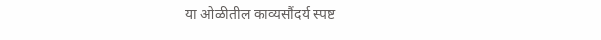या ओळीतील काव्यसौंदर्य स्पष्ट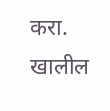करा.
खालील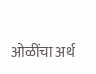ओळींचा अर्थ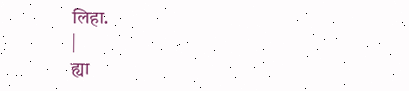लिहा.
|
ह्या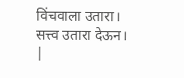विंचवाला उतारा। सत्त्व उतारा देऊन। |